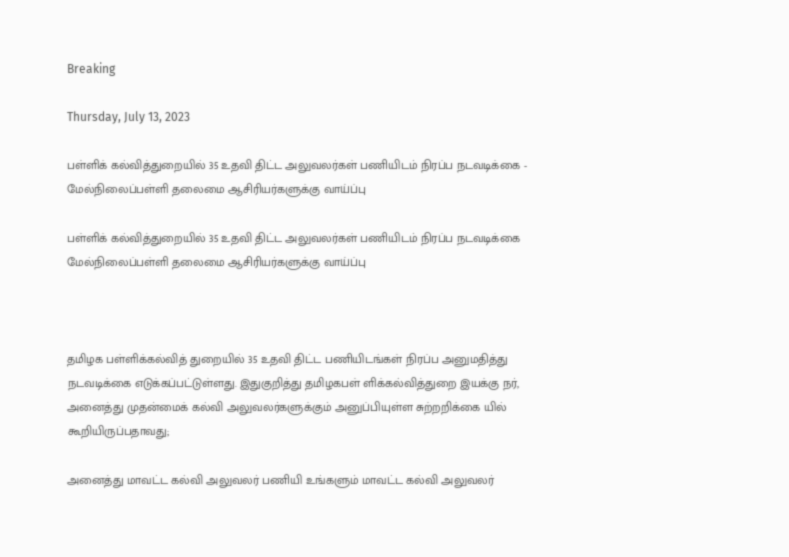Breaking

Thursday, July 13, 2023

பள்ளிக் கல்வித்துறையில் 35 உதவி திட்ட அலுவலர்கள் பணியிடம் நிரப்ப நடவடிக்கை - மேல்நிலைப்பள்ளி தலைமை ஆசிரியர்களுக்கு வாய்ப்பு

பள்ளிக் கல்வித்துறையில் 35 உதவி திட்ட அலுவலர்கள் பணியிடம் நிரப்ப நடவடிக்கை மேல்நிலைப்பள்ளி தலைமை ஆசிரியர்களுக்கு வாய்ப்பு



தமிழக பள்ளிக்கல்வித் துறையில் 35 உதவி திட்ட பணியிடங்கள் நிரப்ப அனுமதித்து நடவடிக்கை எடுக்கப்பட்டுள்ளது. இதுகுறித்து தமிழகபள் ளிக்கல்வித்துறை இயக்கு நர், அனைத்து முதன்மைக் கல்வி அலுவலர்களுக்கும் அனுப்பியுள்ள சுற்றறிக்கை யில் கூறியிருப்பதாவது;

அனைத்து மாவட்ட கல்வி அலுவலர் பணியி உங்களும் மாவட்ட கல்வி அலுவலர்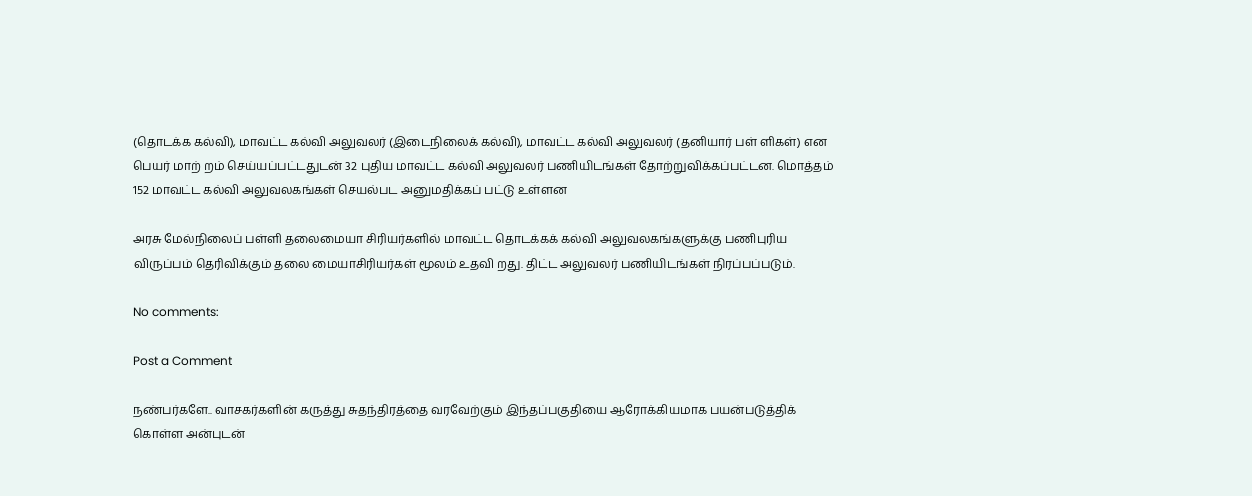(தொடக்க கல்வி), மாவட்ட கல்வி அலுவலர் (இடைநிலைக் கல்வி), மாவட்ட கல்வி அலுவலர் (தனியார் பள் ளிகள்) என பெயர் மாற் றம் செய்யப்பட்டதுடன் 32 புதிய மாவட்ட கல்வி அலுவலர் பணியிடங்கள் தோற்றுவிக்கப்பட்டன. மொத்தம் 152 மாவட்ட கல்வி அலுவலகங்கள் செயல்பட அனுமதிக்கப் பட்டு உள்ளன

அரசு மேல்நிலைப் பள்ளி தலைமையா சிரியர்களில் மாவட்ட தொடக்கக் கல்வி அலுவலகங்களுக்கு பணிபுரிய விருப்பம் தெரிவிக்கும் தலை மையாசிரியர்கள் மூலம் உதவி றது. திட்ட அலுவலர் பணியிடங்கள் நிரப்பப்படும்.

No comments:

Post a Comment

நண்பர்களே.. வாசகர்களின் கருத்து சுதந்திரத்தை வரவேற்கும் இந்தப்பகுதியை ஆரோக்கியமாக பயன்படுத்திக் கொள்ள அன்புடன்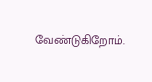வேண்டுகிறோம்.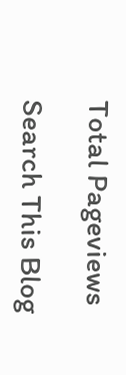Total Pageviews

Search This Blog